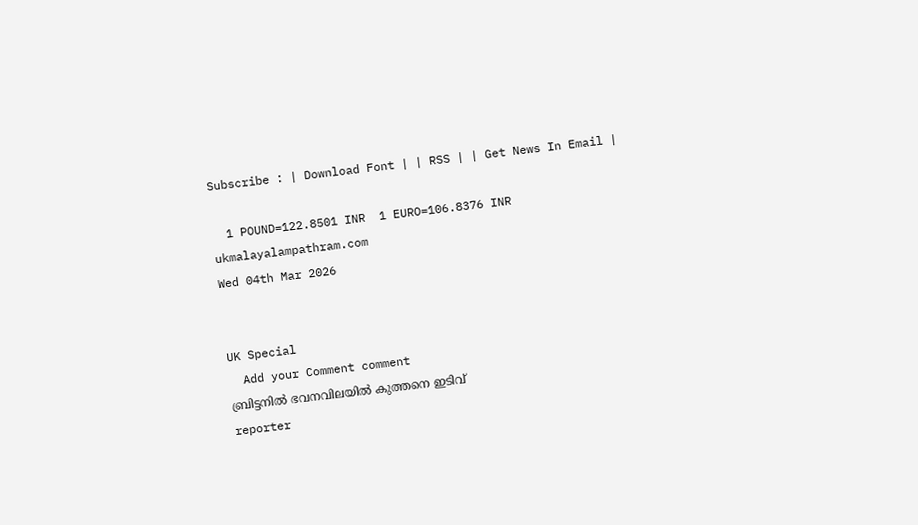Subscribe : | Download Font | | RSS | | Get News In Email |

  1 POUND=122.8501 INR  1 EURO=106.8376 INR
ukmalayalampathram.com
Wed 04th Mar 2026


UK Special
  Add your Comment comment
ബ്രിട്ടനില്‍ ഭവനവിലയില്‍ കുത്തനെ ഇടിവ്
reporter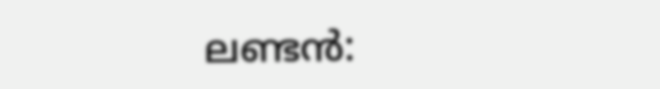ലണ്ടന്‍: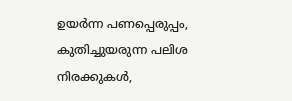ഉയര്‍ന്ന പണപ്പെരുപ്പം, കുതിച്ചുയരുന്ന പലിശ നിരക്കുകള്‍,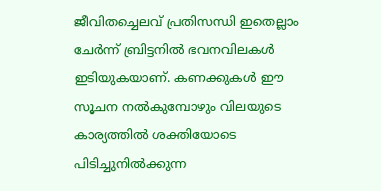ജീവിതച്ചെലവ് പ്രതിസന്ധി ഇതെല്ലാം ചേര്‍ന്ന് ബ്രിട്ടനില്‍ ഭവനവിലകള്‍ ഇടിയുകയാണ്. കണക്കുകള്‍ ഈ സൂചന നല്‍കുമ്പോഴും വിലയുടെ കാര്യത്തില്‍ ശക്തിയോടെ പിടിച്ചുനില്‍ക്കുന്ന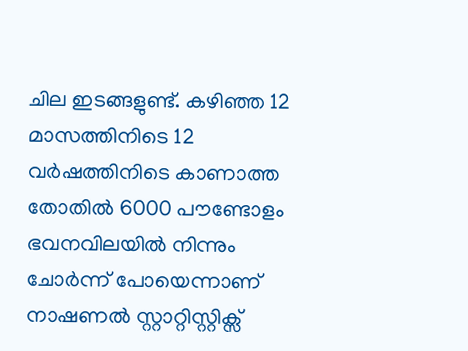ചില ഇടങ്ങളുണ്ട്. കഴിഞ്ഞ 12 മാസത്തിനിടെ 12 വര്‍ഷത്തിനിടെ കാണാത്ത തോതില്‍ 6000 പൗണ്ടോളം ഭവനവിലയില്‍ നിന്നും ചോര്‍ന്ന് പോയെന്നാണ് നാഷണല്‍ സ്റ്റാറ്റിസ്റ്റിക്സ്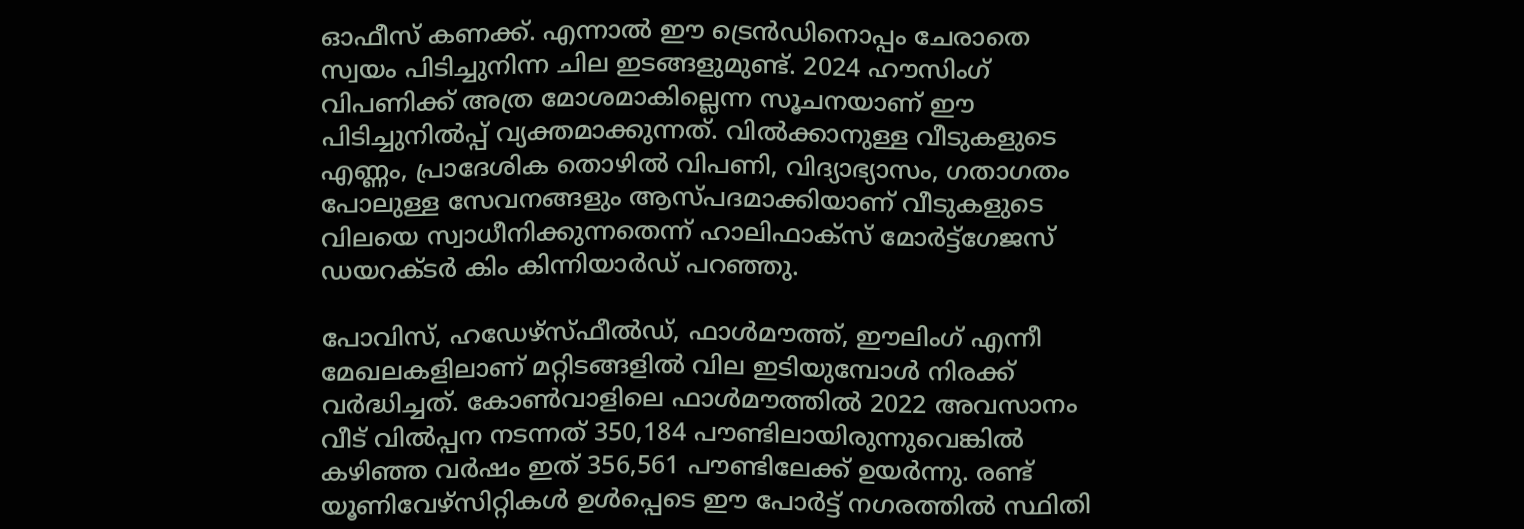ഓഫീസ് കണക്ക്. എന്നാല്‍ ഈ ട്രെന്‍ഡിനൊപ്പം ചേരാതെ സ്വയം പിടിച്ചുനിന്ന ചില ഇടങ്ങളുമുണ്ട്. 2024 ഹൗസിംഗ് വിപണിക്ക് അത്ര മോശമാകില്ലെന്ന സൂചനയാണ് ഈ പിടിച്ചുനില്‍പ്പ് വ്യക്തമാക്കുന്നത്. വില്‍ക്കാനുള്ള വീടുകളുടെ എണ്ണം, പ്രാദേശിക തൊഴില്‍ വിപണി, വിദ്യാഭ്യാസം, ഗതാഗതം പോലുള്ള സേവനങ്ങളും ആസ്പദമാക്കിയാണ് വീടുകളുടെ വിലയെ സ്വാധീനിക്കുന്നതെന്ന് ഹാലിഫാക്സ് മോര്‍ട്ട്ഗേജസ് ഡയറക്ടര്‍ കിം കിന്നിയാര്‍ഡ് പറഞ്ഞു.

പോവിസ്, ഹഡേഴ്സ്ഫീല്‍ഡ്, ഫാള്‍മൗത്ത്, ഈലിംഗ് എന്നീ മേഖലകളിലാണ് മറ്റിടങ്ങളില്‍ വില ഇടിയുമ്പോള്‍ നിരക്ക് വര്‍ദ്ധിച്ചത്. കോണ്‍വാളിലെ ഫാള്‍മൗത്തില്‍ 2022 അവസാനം വീട് വില്‍പ്പന നടന്നത് 350,184 പൗണ്ടിലായിരുന്നുവെങ്കില്‍ കഴിഞ്ഞ വര്‍ഷം ഇത് 356,561 പൗണ്ടിലേക്ക് ഉയര്‍ന്നു. രണ്ട് യൂണിവേഴ്സിറ്റികള്‍ ഉള്‍പ്പെടെ ഈ പോര്‍ട്ട് നഗരത്തില്‍ സ്ഥിതി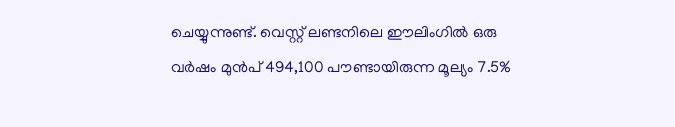ചെയ്യുന്നുണ്ട്. വെസ്റ്റ് ലണ്ടനിലെ ഈലിംഗില്‍ ഒരു വര്‍ഷം മുന്‍പ് 494,100 പൗണ്ടായിരുന്ന മൂല്യം 7.5%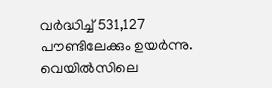വര്‍ദ്ധിച്ച് 531,127 പൗണ്ടിലേക്കും ഉയര്‍ന്നു. വെയില്‍സിലെ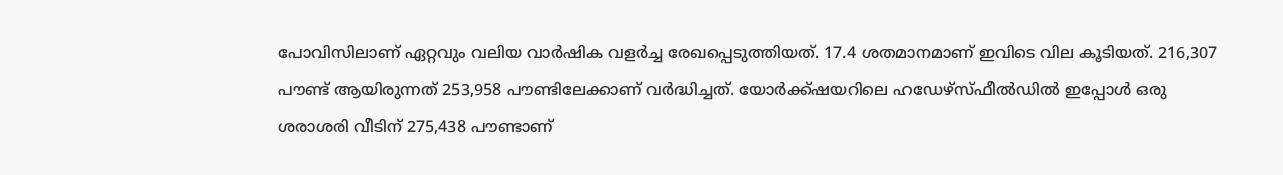പോവിസിലാണ് ഏറ്റവും വലിയ വാര്‍ഷിക വളര്‍ച്ച രേഖപ്പെടുത്തിയത്. 17.4 ശതമാനമാണ് ഇവിടെ വില കൂടിയത്. 216,307 പൗണ്ട് ആയിരുന്നത് 253,958 പൗണ്ടിലേക്കാണ് വര്‍ദ്ധിച്ചത്. യോര്‍ക്ക്ഷയറിലെ ഹഡേഴ്സ്ഫീല്‍ഡില്‍ ഇപ്പോള്‍ ഒരു ശരാശരി വീടിന് 275,438 പൗണ്ടാണ്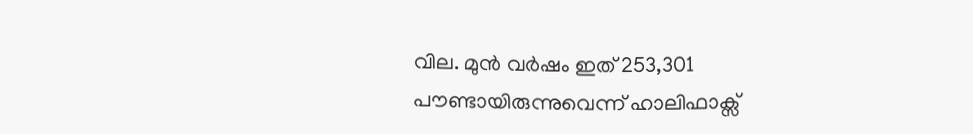വില. മുന്‍ വര്‍ഷം ഇത് 253,301 പൗണ്ടായിരുന്നുവെന്ന് ഹാലിഫാക്സ്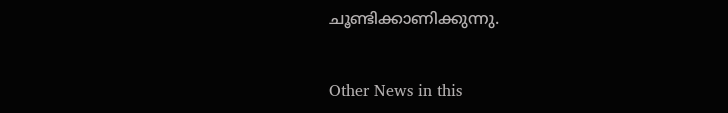ചൂണ്ടിക്കാണിക്കുന്നു.


Other News in this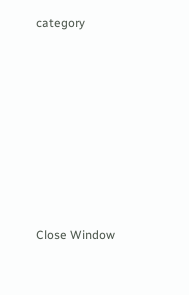category








Close Window